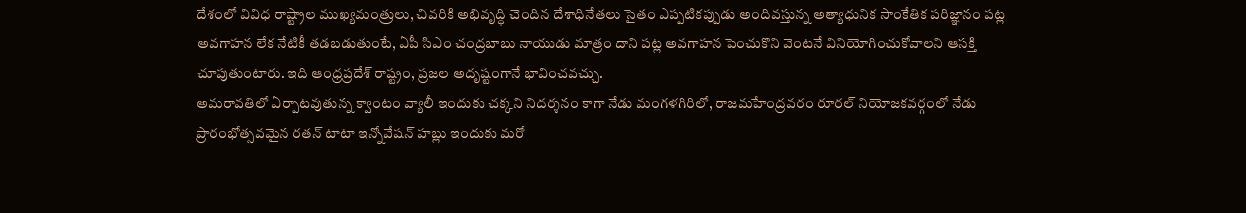దేశంలో వివిధ రాష్ట్రాల ముఖ్యమంత్రులు, చివరికి అభివృద్ధి చెందిన దేశాధినేతలు సైతం ఎప్పటికప్పుడు అందివస్తున్న అత్యాధునిక సాంకేతిక పరిజ్ఞానం పట్ల అవగాహన లేక నేటికీ తడబడుతుంటే, ఏపీ సిఎం చంద్రబాబు నాయుడు మాత్రం దాని పట్ల అవగాహన పెంచుకొని వెంటనే వినియోగించుకోవాలని ఆసక్తి చూపుతుంటారు. ఇది ఆంధ్రప్రదేశ్ రాష్ట్రం, ప్రజల అదృష్టంగానే భావించవచ్చు.
అమరావతిలో ఏర్పాటవుతున్న క్వాంటం వ్యాలీ ఇందుకు చక్కని నిదర్శనం కాగా నేడు మంగళగిరిలో, రాజమహేంద్రవరం రూరల్ నియోజకవర్గంలో నేడు ప్రారంభోత్సవమైన రతన్ టాటా ఇన్నోవేషన్ హబ్లు ఇందుకు మరో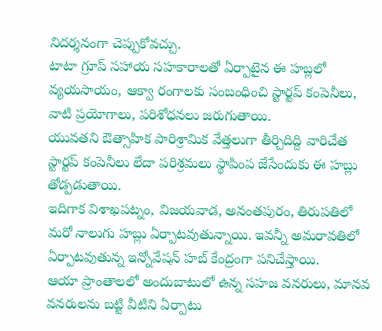నిదర్శనంగా చెప్పుకోవచ్చు.
టాటా గ్రూప్ సహాయ సహకారాలతో ఏర్పాటైన ఈ హబ్లలో వ్యయసాయం, ఆక్వా రంగాలకు సంబంధించి స్టార్టప్ కంపెనీలు, వాటి ప్రయోగాలు, పరిశోధనలు జరుగుతాయి.
యువతని ఔత్సాహిక పారిశ్రామిక వేత్తలుగా తీర్చిదిద్ది వారిచేత స్టార్టప్ కంపెనీలు లేదా పరిశ్రమలు స్థాపింప జేసేందుకు ఈ హబ్లు తోడ్పడుతాయి.
ఇదిగాక విశాఖపట్నం, విజయవాడ, అనంతపురం, తిరుపతిలో మరో నాలుగు హబ్లు ఏర్పాటవుతున్నాయి. ఇవన్నీ అమరావతిలో ఏర్పాటవుతున్న ఇన్నోవేషన్ హబ్ కేంద్రంగా పనిచేస్తాయి.
ఆయా ప్రాంతాలలో అందుబాటులో ఉన్న సహజ వనరులు, మానవ వనరులను బట్టి వీటిని ఏర్పాటు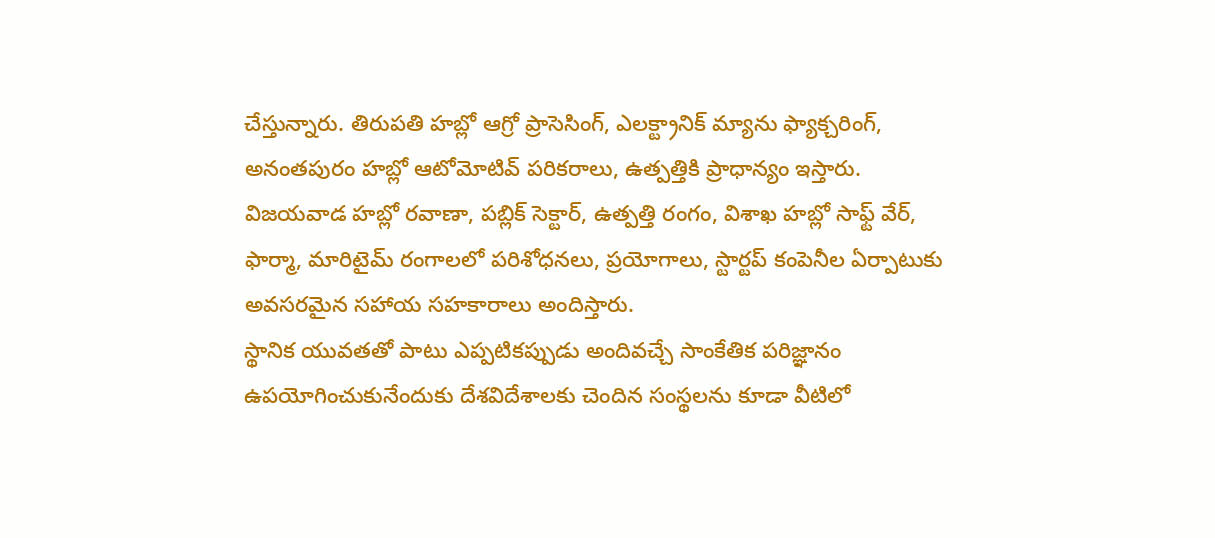చేస్తున్నారు. తిరుపతి హబ్లో ఆగ్రో ప్రాసెసింగ్, ఎలక్ట్రానిక్ మ్యాను ఫ్యాక్చరింగ్, అనంతపురం హబ్లో ఆటోమోటివ్ పరికరాలు, ఉత్పత్తికి ప్రాధాన్యం ఇస్తారు.
విజయవాడ హబ్లో రవాణా, పబ్లిక్ సెక్టార్, ఉత్పత్తి రంగం, విశాఖ హబ్లో సాఫ్ట్ వేర్, ఫార్మా, మారిటైమ్ రంగాలలో పరిశోధనలు, ప్రయోగాలు, స్టార్టప్ కంపెనీల ఏర్పాటుకు అవసరమైన సహాయ సహకారాలు అందిస్తారు.
స్థానిక యువతతో పాటు ఎప్పటికప్పుడు అందివచ్చే సాంకేతిక పరిజ్ఞానం ఉపయోగించుకునేందుకు దేశవిదేశాలకు చెందిన సంస్థలను కూడా వీటిలో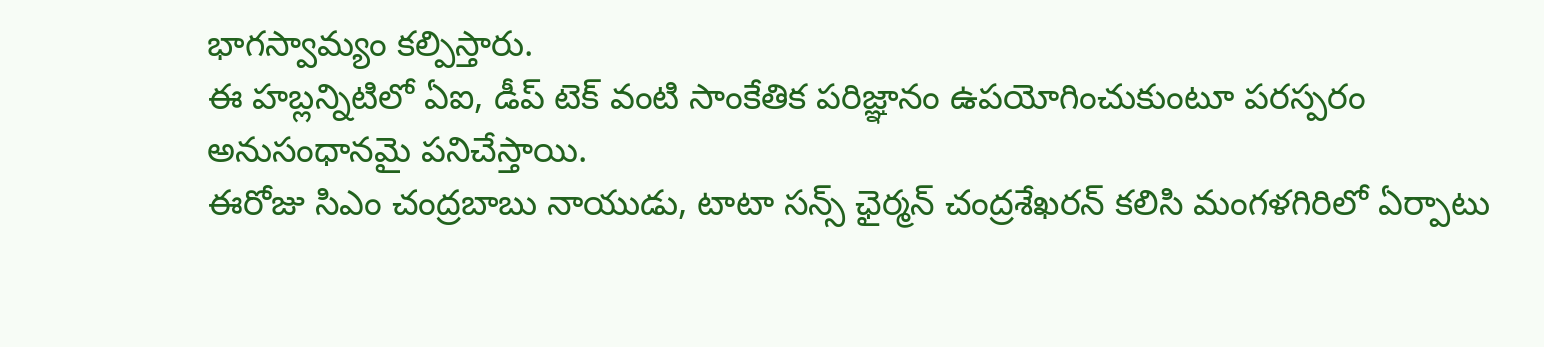భాగస్వామ్యం కల్పిస్తారు.
ఈ హబ్లన్నిటిలో ఏఐ, డీప్ టెక్ వంటి సాంకేతిక పరిజ్ఞానం ఉపయోగించుకుంటూ పరస్పరం అనుసంధానమై పనిచేస్తాయి.
ఈరోజు సిఎం చంద్రబాబు నాయుడు, టాటా సన్స్ ఛైర్మన్ చంద్రశేఖరన్ కలిసి మంగళగిరిలో ఏర్పాటు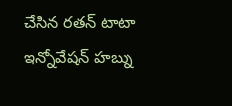చేసిన రతన్ టాటా ఇన్నోవేషన్ హబ్ను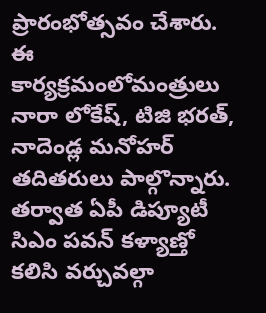ప్రారంభోత్సవం చేశారు. ఈ కార్యక్రమంలోమంత్రులు నారా లోకేష్, టిజి భరత్, నాదెండ్ల మనోహర్ తదితరులు పాల్గొన్నారు.
తర్వాత ఏపీ డిప్యూటీ సిఎం పవన్ కళ్యాణ్తో కలిసి వర్చువల్గా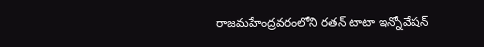రాజమహేంద్రవరంలోని రతన్ టాటా ఇన్నోవేషన్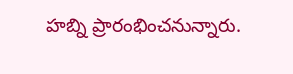హబ్ని ప్రారంభించనున్నారు.